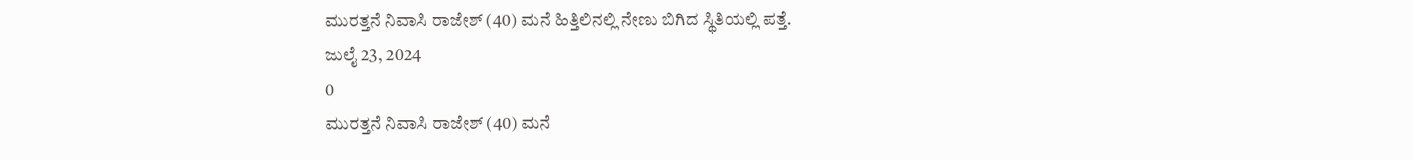ಮುರತ್ತನೆ ನಿವಾಸಿ ರಾಜೇಶ್ (40) ಮನೆ ಹಿತ್ತಿಲಿನಲ್ಲಿ ನೇಣು ಬಿಗಿದ ಸ್ಥಿತಿಯಲ್ಲಿ ಪತ್ತೆ.
ಜುಲೈ 23, 2024
0
ಮುರತ್ತನೆ ನಿವಾಸಿ ರಾಜೇಶ್ (40) ಮನೆ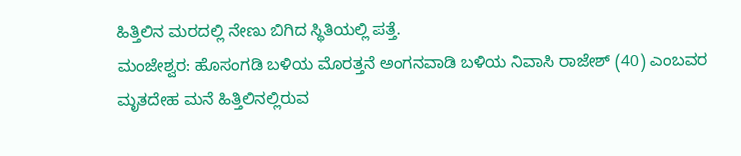ಹಿತ್ತಿಲಿನ ಮರದಲ್ಲಿ ನೇಣು ಬಿಗಿದ ಸ್ಥಿತಿಯಲ್ಲಿ ಪತ್ತೆ.
ಮಂಜೇಶ್ವರ: ಹೊಸಂಗಡಿ ಬಳಿಯ ಮೊರತ್ತನೆ ಅಂಗನವಾಡಿ ಬಳಿಯ ನಿವಾಸಿ ರಾಜೇಶ್ (40) ಎಂಬವರ ಮೃತದೇಹ ಮನೆ ಹಿತ್ತಿಲಿನಲ್ಲಿರುವ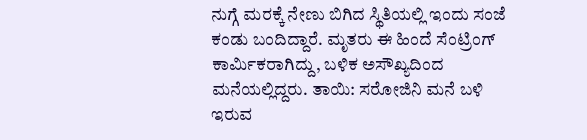ನುಗ್ಗೆ ಮರಕ್ಕೆ ನೇಣು ಬಿಗಿದ ಸ್ಥಿತಿಯಲ್ಲಿ ಇಂದು ಸಂಜೆ ಕಂಡು ಬಂದಿದ್ದಾರೆ. ಮೃತರು ಈ ಹಿಂದೆ ಸೆಂಟ್ರಿಂಗ್ ಕಾರ್ಮಿಕರಾಗಿದ್ದು, ಬಳಿಕ ಅಸೌಖ್ಯದಿಂದ ಮನೆಯಲ್ಲಿದ್ದರು. ತಾಯಿ: ಸರೋಜಿನಿ ಮನೆ ಬಳಿ ಇರುವ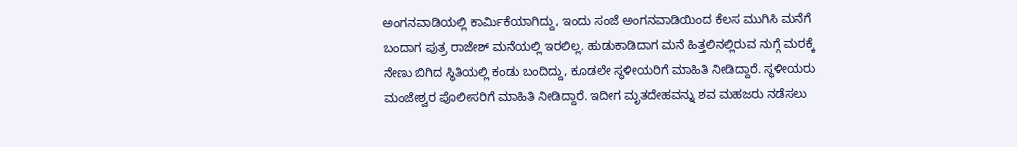ಅಂಗನವಾಡಿಯಲ್ಲಿ ಕಾರ್ಮಿಕೆಯಾಗಿದ್ದು, ಇಂದು ಸಂಜೆ ಅಂಗನವಾಡಿಯಿಂದ ಕೆಲಸ ಮುಗಿಸಿ ಮನೆಗೆ ಬಂದಾಗ ಪುತ್ರ ರಾಜೇಶ್ ಮನೆಯಲ್ಲಿ ಇರಲಿಲ್ಲ. ಹುಡುಕಾಡಿದಾಗ ಮನೆ ಹಿತ್ತಲಿನಲ್ಲಿರುವ ನುಗ್ಗೆ ಮರಕ್ಕೆ ನೇಣು ಬಿಗಿದ ಸ್ಥಿತಿಯಲ್ಲಿ ಕಂಡು ಬಂದಿದ್ದು, ಕೂಡಲೇ ಸ್ಥಳೀಯರಿಗೆ ಮಾಹಿತಿ ನೀಡಿದ್ದಾರೆ. ಸ್ಥಳೀಯರು ಮಂಜೇಶ್ವರ ಪೊಲೀಸರಿಗೆ ಮಾಹಿತಿ ನೀಡಿದ್ದಾರೆ. ಇದೀಗ ಮೃತದೇಹವನ್ನು ಶವ ಮಹಜರು ನಡೆಸಲು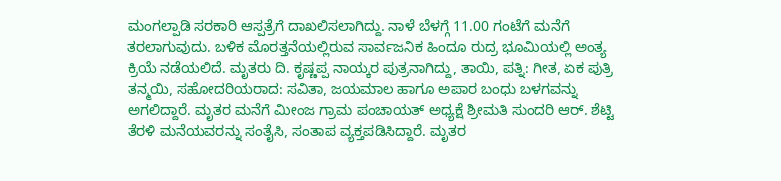ಮಂಗಲ್ಪಾಡಿ ಸರಕಾರಿ ಆಸ್ಪತ್ರೆಗೆ ದಾಖಲಿಸಲಾಗಿದ್ದು. ನಾಳೆ ಬೆಳಗ್ಗೆ 11.00 ಗಂಟೆಗೆ ಮನೆಗೆ ತರಲಾಗುವುದು. ಬಳಿಕ ಮೊರತ್ತನೆಯಲ್ಲಿರುವ ಸಾರ್ವಜನಿಕ ಹಿಂದೂ ರುದ್ರ ಭೂಮಿಯಲ್ಲಿ ಅಂತ್ಯ ಕ್ರಿಯೆ ನಡೆಯಲಿದೆ. ಮೃತರು ದಿ. ಕೃಷ್ಣಪ್ಪ ನಾಯ್ಕರ ಪುತ್ರನಾಗಿದ್ದು, ತಾಯಿ, ಪತ್ನಿ: ಗೀತ, ಏಕ ಪುತ್ರಿ ತನ್ಮಯಿ, ಸಹೋದರಿಯರಾದ: ಸವಿತಾ, ಜಯಮಾಲ ಹಾಗೂ ಅಪಾರ ಬಂಧು ಬಳಗವನ್ನು ಅಗಲಿದ್ದಾರೆ. ಮೃತರ ಮನೆಗೆ ಮೀಂಜ ಗ್ರಾಮ ಪಂಚಾಯತ್ ಅಧ್ಯಕ್ಷೆ ಶ್ರೀಮತಿ ಸುಂದರಿ ಆರ್. ಶೆಟ್ಟಿ ತೆರಳಿ ಮನೆಯವರನ್ನು ಸಂತೈಸಿ, ಸಂತಾಪ ವ್ಯಕ್ತಪಡಿಸಿದ್ದಾರೆ. ಮೃತರ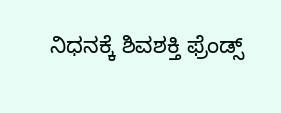ನಿಧನಕ್ಕೆ ಶಿವಶಕ್ತಿ ಫ್ರೆಂಡ್ಸ್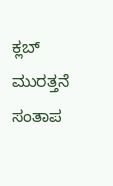ಕ್ಲಬ್ ಮುರತ್ತನೆ ಸಂತಾಪ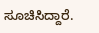ಸೂಚಿಸಿದ್ದಾರೆ.